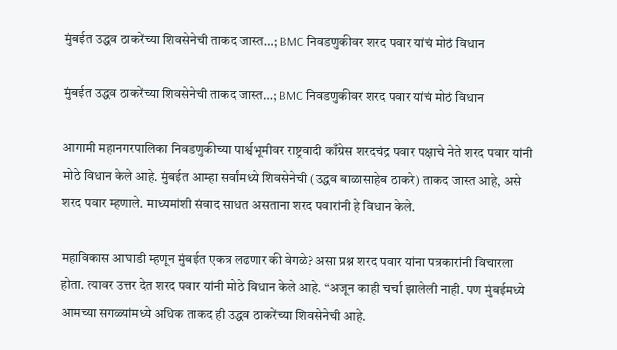मुंबईत उद्धव ठाकरेंच्या शिवसेनेची ताकद जास्त…; BMC निवडणुकीवर शरद पवार यांचं मोठं विधान

मुंबईत उद्धव ठाकरेंच्या शिवसेनेची ताकद जास्त…; BMC निवडणुकीवर शरद पवार यांचं मोठं विधान

आगामी महानगरपालिका निवडणुकीच्या पार्श्वभूमीवर राष्ट्रवादी काँग्रेस शरदचंद्र पवार पक्षाचे नेते शरद पवार यांनी मोठे विधान केले आहे. मुंबईत आम्हा सर्वांमध्ये शिवसेनेची (उद्धव बाळासाहेब ठाकरे) ताकद जास्त आहे, असे शरद पवार म्हणाले. माध्यमांशी संवाद साधत असताना शरद पवारांनी हे विधान केले.

महाविकास आघाडी म्हणून मुंबईत एकत्र लढणार की वेगळे? असा प्रश्न शरद पवार यांना पत्रकारांनी विचारला होता. त्यावर उत्तर देत शरद पवार यांनी मोठे विधान केले आहे. “अजून काही चर्चा झालेली नाही. पण मुंबईमध्ये आमच्या सगळ्यांमध्ये अधिक ताकद ही उद्धव ठाकरेंच्या शिवसेनेची आहे.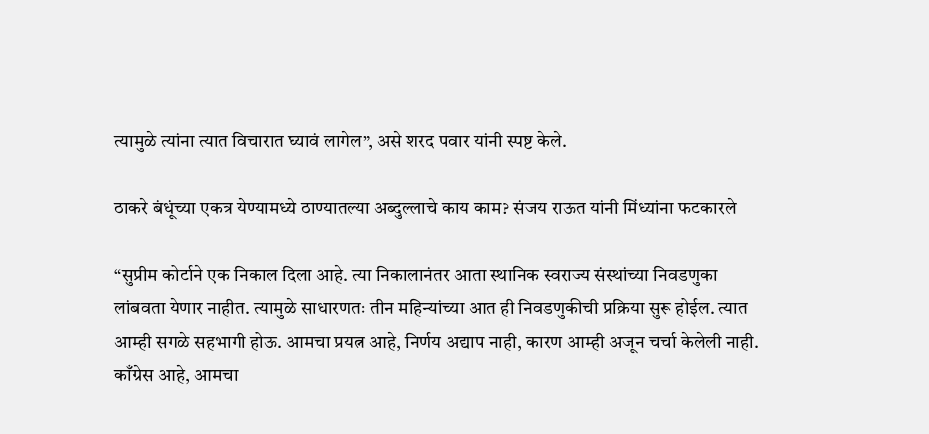त्यामुळे त्यांना त्यात विचारात घ्यावं लागेल”, असे शरद पवार यांनी स्पष्ट केले.

ठाकरे बंधूंच्या एकत्र येण्यामध्ये ठाण्यातल्या अब्दुल्लाचे काय काम? संजय राऊत यांनी मिंध्यांना फटकारले

“सुप्रीम कोर्टाने एक निकाल दिला आहे. त्या निकालानंतर आता स्थानिक स्वराज्य संस्थांच्या निवडणुका लांबवता येणार नाहीत. त्यामुळे साधारणतः तीन महिन्यांच्या आत ही निवडणुकीची प्रक्रिया सुरू होईल. त्यात आम्ही सगळे सहभागी होऊ. आमचा प्रयत्न आहे, निर्णय अद्याप नाही, कारण आम्ही अजून चर्चा केलेली नाही. काँग्रेस आहे, आमचा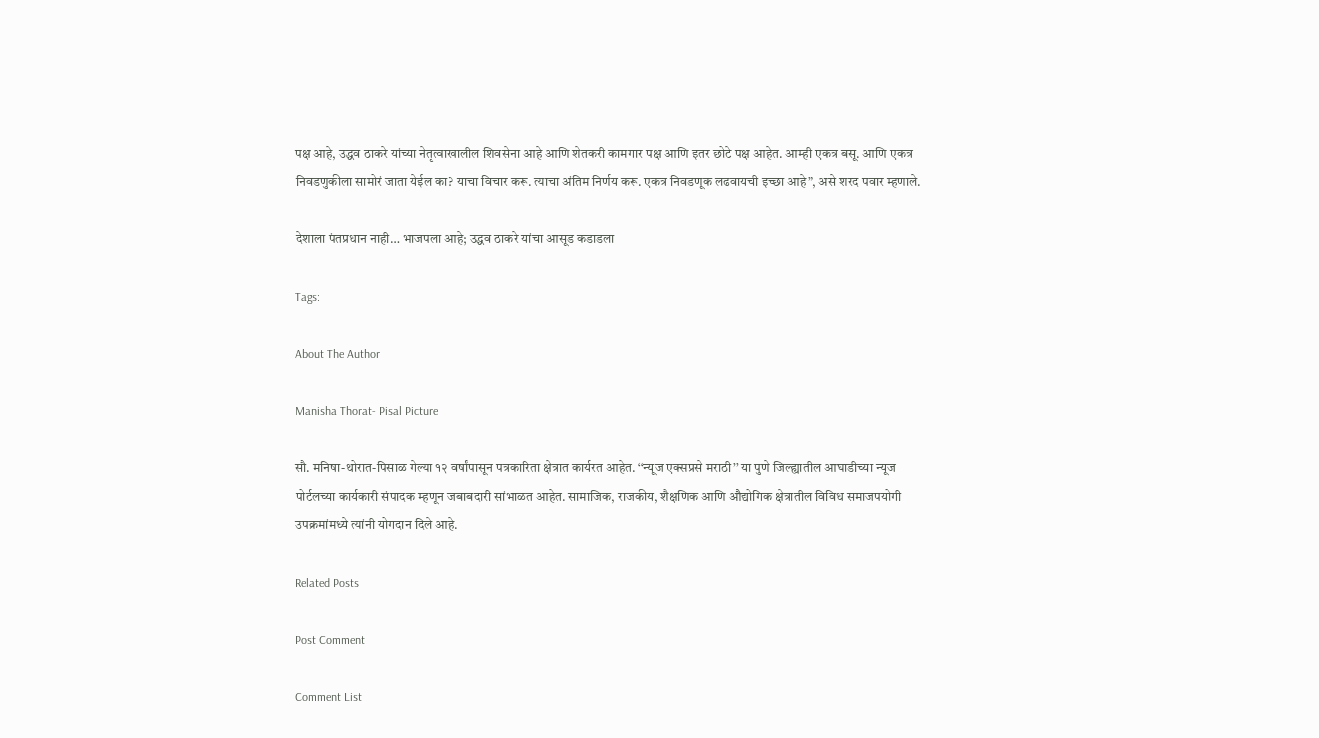पक्ष आहे, उद्धव ठाकरे यांच्या नेतृत्वाखालील शिवसेना आहे आणि शेतकरी कामगार पक्ष आणि इतर छोटे पक्ष आहेत. आम्ही एकत्र बसू. आणि एकत्र निवडणुकीला सामोरं जाता येईल का? याचा विचार करू. त्याचा अंतिम निर्णय करू. एकत्र निवडणूक लढवायची इच्छा आहे”, असे शरद पवार म्हणाले.

देशाला पंतप्रधान नाही… भाजपला आहे; उद्धव ठाकरे यांचा आसूड कडाडला

Tags:

About The Author

Manisha Thorat- Pisal Picture

सौ. मनिषा-थोरात-पिसाळ गेल्या १२ वर्षांपासून पत्रकारिता क्षेत्रात कार्यरत आहेत. ‘‘न्यूज एक्सप्रसे मराठी’’ या पुणे जिल्ह्यातील आघाडीच्या न्यूज पोर्टलच्या कार्यकारी संपादक म्हणून जबाबदारी सांभाळत आहेत. सामाजिक, राजकीय, शैक्षणिक आणि औद्योगिक क्षेत्रातील विविध समाजपयोगी उपक्रमांमध्ये त्यांनी योगदान दिले आहे.

Related Posts

Post Comment

Comment List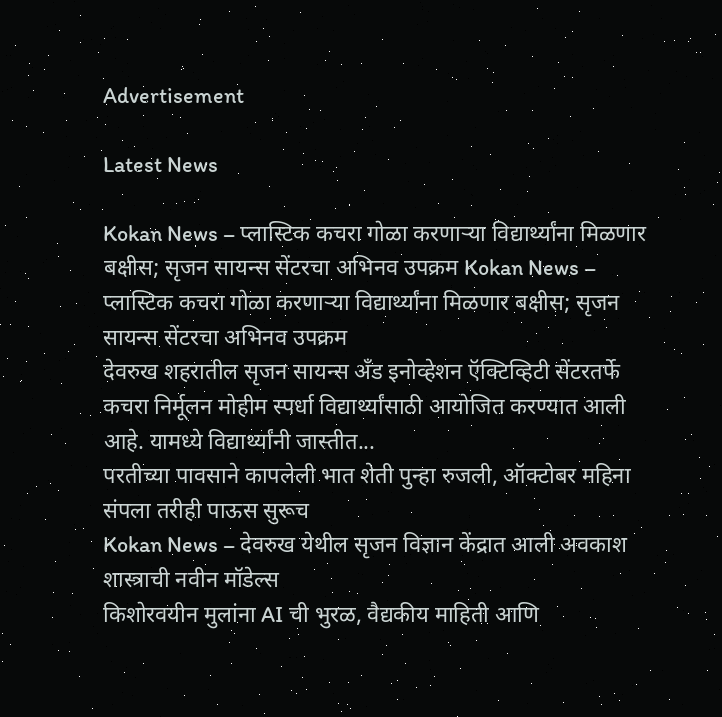Advertisement

Latest News

Kokan News – प्लास्टिक कचरा गोळा करणाऱ्या विद्यार्थ्यांना मिळणार बक्षीस; सृजन सायन्स सेंटरचा अभिनव उपक्रम Kokan News – प्लास्टिक कचरा गोळा करणाऱ्या विद्यार्थ्यांना मिळणार बक्षीस; सृजन सायन्स सेंटरचा अभिनव उपक्रम
देवरुख शहरातील सृजन सायन्स अँड इनोव्हेशन ऍक्टिव्हिटी सेंटरतर्फे कचरा निर्मूलन मोहीम स्पर्धा विद्यार्थ्यांसाठी आयोजित करण्यात आली आहे. यामध्ये विद्यार्थ्यांनी जास्तीत...
परतीच्या पावसाने कापलेली भात शेती पुन्हा रुजली, ऑक्टोबर महिना संपला तरीही पाऊस सुरूच
Kokan News – देवरुख येथील सृजन विज्ञान केंद्रात आली अवकाश शास्त्राची नवीन मॉडेल्स
किशोरवयीन मुलांना AI ची भुरळ, वैद्यकीय माहिती आणि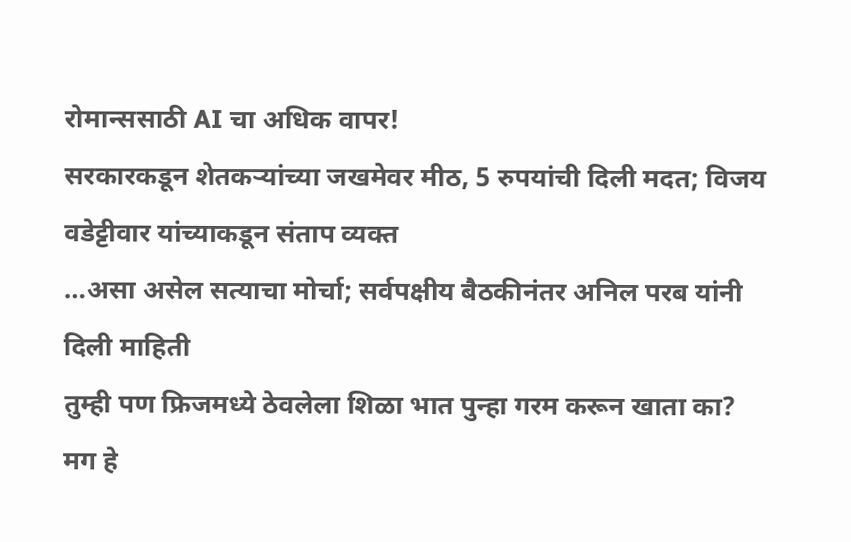रोमान्ससाठी AI चा अधिक वापर!
सरकारकडून शेतकऱ्यांच्या जखमेवर मीठ, 5 रुपयांची दिली मदत; विजय वडेट्टीवार यांच्याकडून संताप व्यक्त
…असा असेल सत्याचा मोर्चा; सर्वपक्षीय बैठकीनंतर अनिल परब यांनी दिली माहिती
तुम्ही पण फ्रिजमध्ये ठेवलेला शिळा भात पुन्हा गरम करून खाता का? मग हे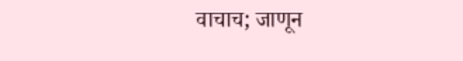वाचाच; जाणून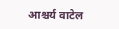आश्चर्य वाटेल